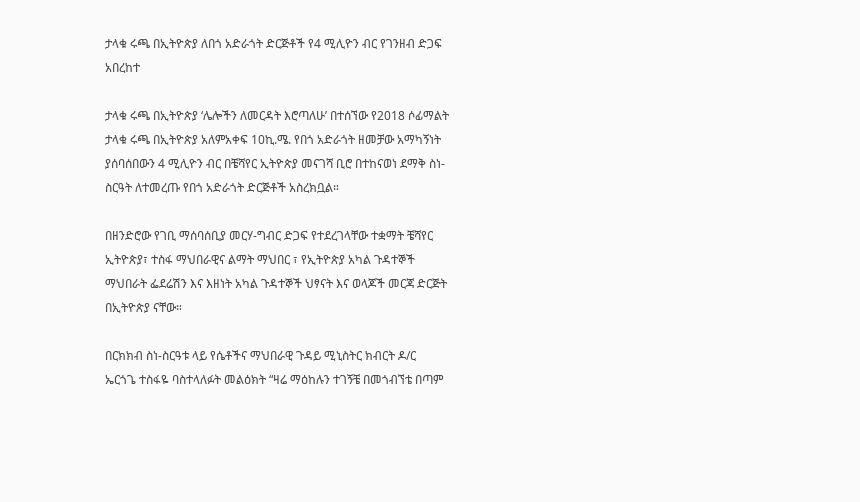ታላቁ ሩጫ በኢትዮጵያ ለበጎ አድራጎት ድርጅቶች የ4 ሚሊዮን ብር የገንዘብ ድጋፍ አበረከተ

ታላቁ ሩጫ በኢትዮጵያ ‘ሌሎችን ለመርዳት እሮጣለሁ’ በተሰኘው የ2018 ሶፊማልት ታላቁ ሩጫ በኢትዮጵያ አለምአቀፍ 10ኪ.ሜ. የበጎ አድራጎት ዘመቻው አማካኝነት ያሰባሰበውን 4 ሚሊዮን ብር በቼሻየር ኢትዮጵያ መናገሻ ቢሮ በተከናወነ ደማቅ ስነ-ስርዓት ለተመረጡ የበጎ አድራጎት ድርጅቶች አስረክቧል።

በዘንድሮው የገቢ ማሰባሰቢያ መርሃ-ግብር ድጋፍ የተደረገላቸው ተቋማት ቼሻየር ኢትዮጵያ፣ ተስፋ ማህበራዊና ልማት ማህበር ፣ የኢትዮጵያ አካል ጉዳተኞች ማህበራት ፌደሬሽን እና እዘነት አካል ጉዳተኞች ህፃናት እና ወላጆች መርጃ ድርጅት በኢትዮጵያ ናቸው።

በርክክብ ስነ-ስርዓቱ ላይ የሴቶችና ማህበራዊ ጉዳይ ሚኒስትር ክብርት ዶ/ር ኤርጎጌ ተስፋዬ ባስተላለፉት መልዕክት “ዛሬ ማዕከሉን ተገኝቼ በመጎብኘቴ በጣም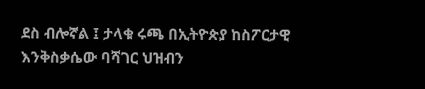ደስ ብሎኛል ፤ ታላቁ ሩጫ በኢትዮጵያ ከስፖርታዊ እንቅስቃሴው ባሻገር ህዝብን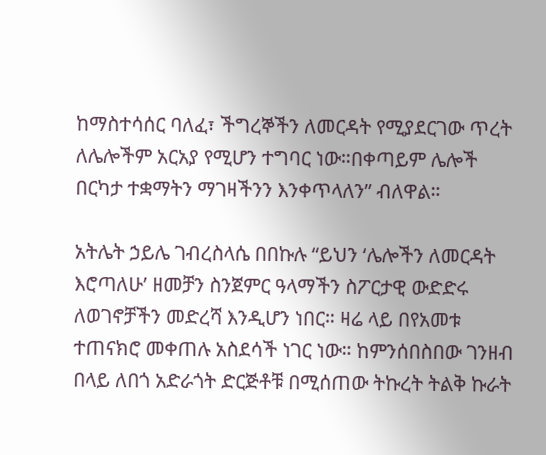ከማስተሳሰር ባለፈ፣ ችግረኞችን ለመርዳት የሚያደርገው ጥረት ለሌሎችም አርአያ የሚሆን ተግባር ነው።በቀጣይም ሌሎች በርካታ ተቋማትን ማገዛችንን እንቀጥላለን” ብለዋል።

አትሌት ኃይሌ ገብረስላሴ በበኩሉ “ይህን ‘ሌሎችን ለመርዳት እሮጣለሁ’ ዘመቻን ስንጀምር ዓላማችን ስፖርታዊ ውድድሩ ለወገኖቻችን መድረሻ እንዲሆን ነበር። ዛሬ ላይ በየአመቱ ተጠናክሮ መቀጠሉ አስደሳች ነገር ነው። ከምንሰበስበው ገንዘብ በላይ ለበጎ አድራጎት ድርጅቶቹ በሚሰጠው ትኩረት ትልቅ ኩራት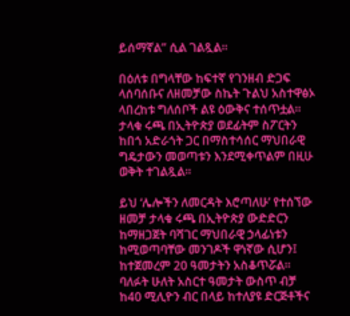ይሰማኛል” ሲል ገልጿል።

በዕለቱ በግላቸው ከፍተኛ የገንዘብ ድጋፍ ላሰባሰቡና ለዘመቻው ስኬት ጉልህ አስተዋፅኦ ላበረከቱ ግለሰቦች ልዩ ዕውቅና ተሰጥቷል። ታላቁ ሩጫ በኢትዮጵያ ወደፊትም ስፖርትን ከበጎ አድራጎት ጋር በማስተሳሰር ማህበራዊ ግዴታውን መወጣቱን እንደሚቀጥልም በዚሁ ወቅት ተገልጿል።

ይህ ‘ሌሎችን ለመርዳት እሮጣለሁ’ የተሰኘው ዘመቻ ታላቁ ሩጫ በኢትዮጵያ ውድድርን ከማዘጋጀት ባሻገር ማህበራዊ ኃላፊነቱን ከሚወጣባቸው መንገዶች ዋነኛው ሲሆን፤ ከተጀመረም 20 ዓመታትን አስቆጥሯል። ባለፉት ሁለት አስርተ ዓመታት ውስጥ ብቻ ከ40 ሚሊዮን ብር በላይ ከተለያዩ ድርጅቶችና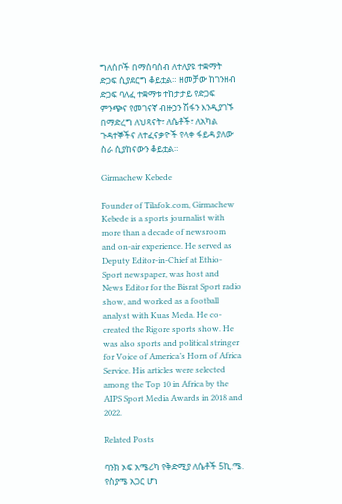ግለሰቦች በማሰባሰብ ለተለያዩ ተቋማት ድጋፍ ሲያደርግ ቆይቷል። ዘመቻው ከገንዘብ ድጋፍ ባለፈ ተቋማቱ ተከታታይ የድጋፍ ምንጭና የመገናኛ ብዙኃን ሽፋን እንዲያገኙ በማድረግ ለህጻናት፣ ለሴቶች፣ ለአካል ጉዳተኞችና ለተፈናቃዮች የላቀ ፋይዳ ያለው ስራ ሲያከናውን ቆይቷል።

Girmachew Kebede

Founder of Tilafok.com, Girmachew Kebede is a sports journalist with more than a decade of newsroom and on-air experience. He served as Deputy Editor-in-Chief at Ethio-Sport newspaper, was host and News Editor for the Bisrat Sport radio show, and worked as a football analyst with Kuas Meda. He co-created the Rigore sports show. He was also sports and political stringer for Voice of America’s Horn of Africa Service. His articles were selected among the Top 10 in Africa by the AIPS Sport Media Awards in 2018 and 2022.

Related Posts

ባንክ ኦፍ አሜሪካ የቅድሚያ ለሴቶች 5ኪ.ሜ. የስያሜ አጋር ሆነ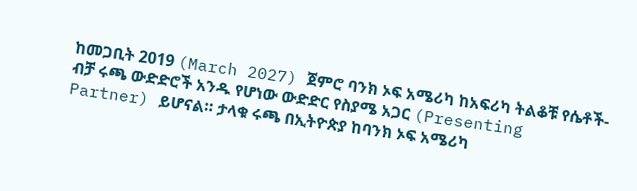ከመጋቢት 2019 (March 2027) ጀምሮ ባንክ ኦፍ አሜሪካ ከአፍሪካ ትልቆቹ የሴቶች-ብቻ ሩጫ ውድድሮች አንዱ የሆነው ውድድር የስያሜ አጋር (Presenting Partner) ይሆናል። ታላቁ ሩጫ በኢትዮጵያ ከባንክ ኦፍ አሜሪካ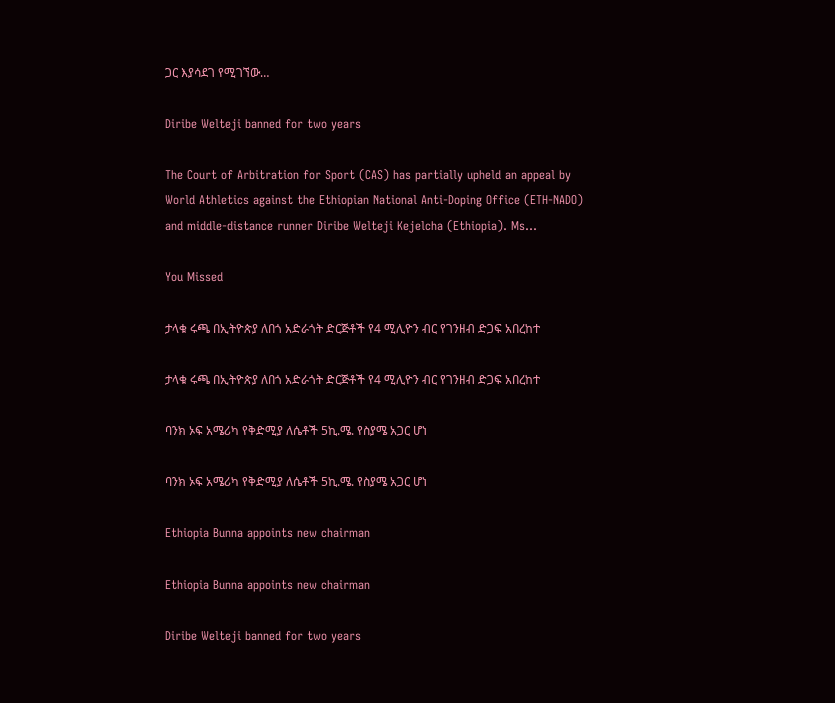ጋር እያሳደገ የሚገኘው…

Diribe Welteji banned for two years

The Court of Arbitration for Sport (CAS) has partially upheld an appeal by World Athletics against the Ethiopian National Anti-Doping Office (ETH-NADO) and middle-distance runner Diribe Welteji Kejelcha (Ethiopia). Ms…

You Missed

ታላቁ ሩጫ በኢትዮጵያ ለበጎ አድራጎት ድርጅቶች የ4 ሚሊዮን ብር የገንዘብ ድጋፍ አበረከተ

ታላቁ ሩጫ በኢትዮጵያ ለበጎ አድራጎት ድርጅቶች የ4 ሚሊዮን ብር የገንዘብ ድጋፍ አበረከተ

ባንክ ኦፍ አሜሪካ የቅድሚያ ለሴቶች 5ኪ.ሜ. የስያሜ አጋር ሆነ

ባንክ ኦፍ አሜሪካ የቅድሚያ ለሴቶች 5ኪ.ሜ. የስያሜ አጋር ሆነ

Ethiopia Bunna appoints new chairman

Ethiopia Bunna appoints new chairman

Diribe Welteji banned for two years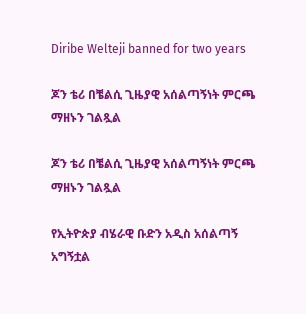Diribe Welteji banned for two years

ጆን ቴሪ በቼልሲ ጊዜያዊ አሰልጣኝነት ምርጫ ማዘኑን ገልጿል

ጆን ቴሪ በቼልሲ ጊዜያዊ አሰልጣኝነት ምርጫ ማዘኑን ገልጿል

የኢትዮጵያ ብሄራዊ ቡድን አዲስ አሰልጣኝ አግኝቷል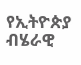የኢትዮጵያ ብሄራዊ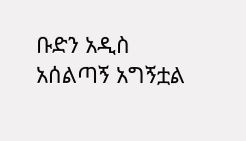ቡድን አዲስ አሰልጣኝ አግኝቷል